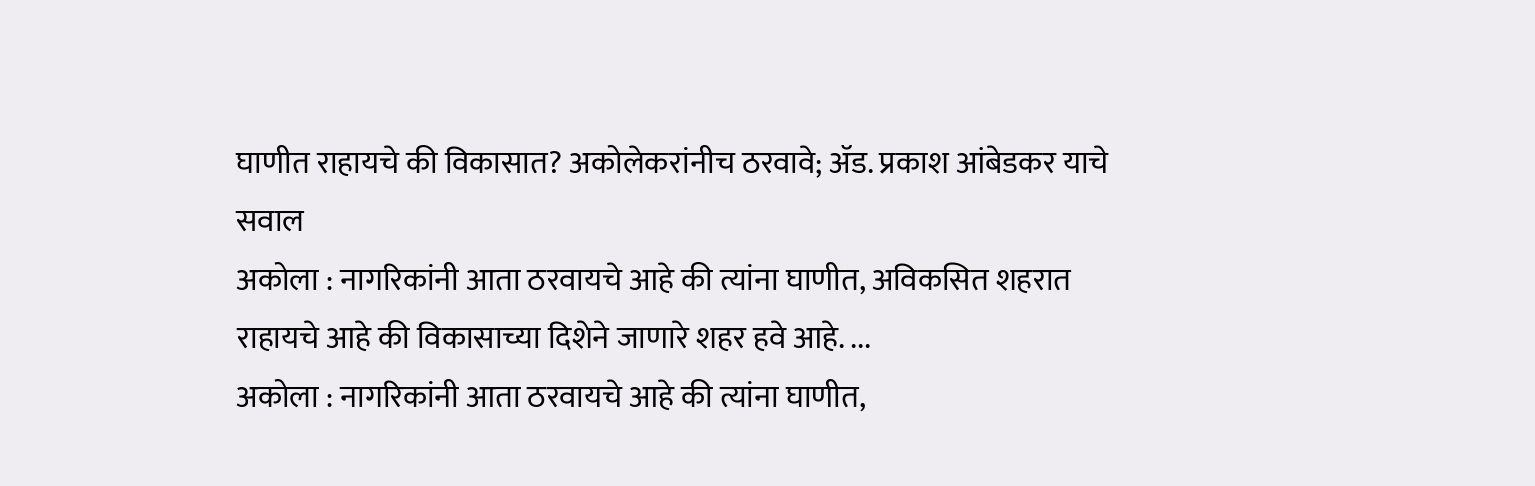घाणीत राहायचे की विकासात? अकोलेकरांनीच ठरवावे; ॲड. प्रकाश आंबेडकर याचे सवाल
अकोला : नागरिकांनी आता ठरवायचे आहे की त्यांना घाणीत, अविकसित शहरात राहायचे आहे की विकासाच्या दिशेने जाणारे शहर हवे आहे. ...
अकोला : नागरिकांनी आता ठरवायचे आहे की त्यांना घाणीत,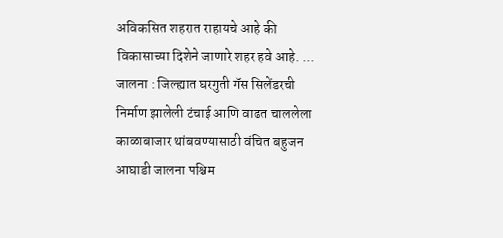अविकसित शहरात राहायचे आहे की विकासाच्या दिशेने जाणारे शहर हवे आहे. ...
जालना : जिल्ह्यात घरगुती गॅस सिलेंडरची निर्माण झालेली टंचाई आणि वाढत चाललेला काळाबाजार थांबवण्यासाठी वंचित बहुजन आघाडी जालना पश्चिम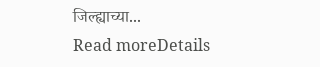जिल्ह्याच्या...
Read moreDetails